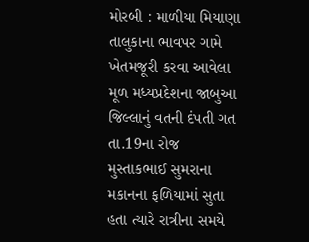મોરબી : માળીયા મિયાણા તાલુકાના ભાવપર ગામે ખેતમજૂરી કરવા આવેલા મૂળ મધ્યપ્રદેશના જાબુઆ જિલ્લાનું વતની દંપતી ગત તા.19ના રોજ મુસ્તાકભાઈ સુમરાના મકાનના ફળિયામાં સુતા હતા ત્યારે રાત્રીના સમયે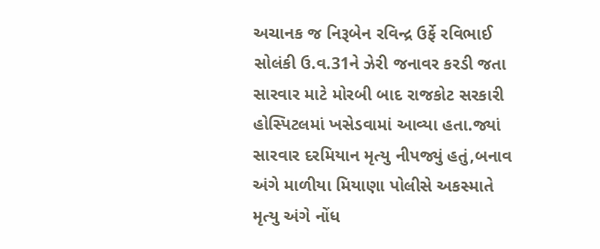અચાનક જ નિરૂબેન રવિન્દ્ર ઉર્ફે રવિભાઈ સોલંકી ઉ.વ.31ને ઝેરી જનાવર કરડી જતા સારવાર માટે મોરબી બાદ રાજકોટ સરકારી હોસ્પિટલમાં ખસેડવામાં આવ્યા હતા.જ્યાં સારવાર દરમિયાન મૃત્યુ નીપજ્યું હતું,બનાવ અંગે માળીયા મિયાણા પોલીસે અકસ્માતે મૃત્યુ અંગે નોંધ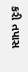કરી તપાસ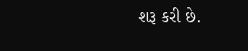શરૂ કરી છે.